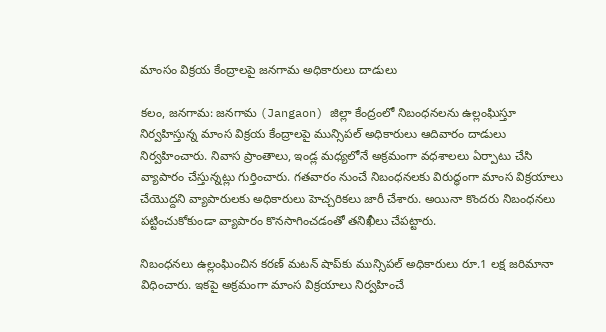మాంసం విక్రయ కేంద్రాలపై జనగామ అధికారులు దాడులు

కలం, జనగామ: జనగామ (Jangaon) జిల్లా కేంద్రంలో నిబంధనలను ఉల్లంఘిస్తూ నిర్వహిస్తున్న మాంస విక్రయ కేంద్రాలపై మున్సిపల్ అధికారులు ఆదివారం దాడులు నిర్వహించారు. నివాస ప్రాంతాలు, ఇండ్ల మధ్యలోనే అక్రమంగా వధశాలలు ఏర్పాటు చేసి వ్యాపారం చేస్తున్నట్లు గుర్తించారు. గతవారం నుంచే నిబంధనలకు విరుద్ధంగా మాంస విక్రయాలు చేయొద్దని వ్యాపారులకు అధికారులు హెచ్చరికలు జారీ చేశారు. అయినా కొందరు నిబంధనలు పట్టించుకోకుండా వ్యాపారం కొనసాగించడంతో తనిఖీలు చేపట్టారు.

నిబంధనలు ఉల్లంఘించిన కరణ్ మటన్ షాప్‌కు మున్సిపల్ అధికారులు రూ.1 లక్ష జరిమానా విధించారు. ఇకపై అక్రమంగా మాంస విక్రయాలు నిర్వహించే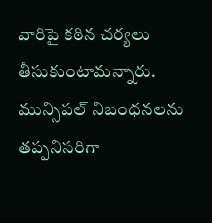వారిపై కఠిన చర్యలు తీసుకుంటామన్నారు. మున్సిపల్ నిబంధనలను తప్పనిసరిగా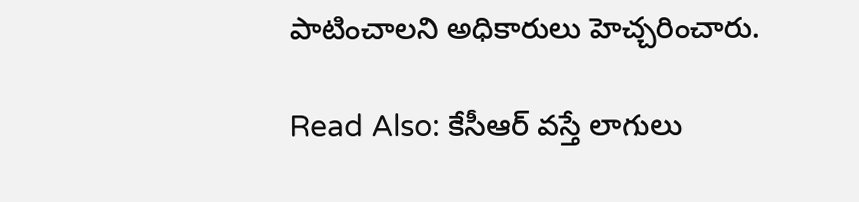పాటించాలని అధికారులు హెచ్చరించారు.

Read Also: కేసీఆర్ వస్తే లాగులు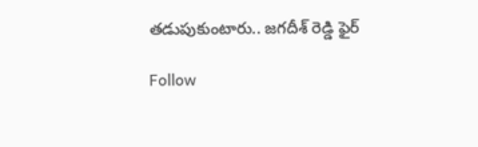తడుపుకుంటారు.. జగదీశ్ రెడ్డి ఫైర్

Follow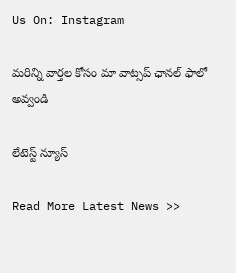Us On: Instagram

మ‌రిన్ని వార్త‌ల కోసం మా వాట్స‌ప్ ఛాన‌ల్ ఫాలో అవ్వండి

లేటెస్ట్ న్యూస్‌

Read More Latest News >>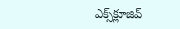ఎక్స్‌క్లూజివ్‌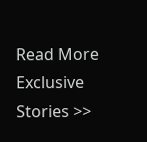Read More Exclusive Stories >>